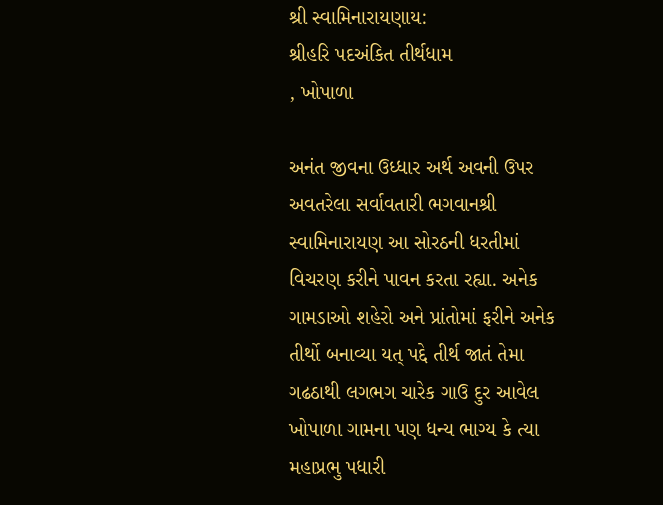શ્રી સ્‍વામિનારાયણાય:
શ્રીહરિ પદઅંકિત તીર્થધામ
, ખોપાળા

અનંત જીવના ઉધ્‍ધાર અર્થ અવની ઉપર અવતરેલા સર્વાવતારી ભગવાનશ્રી સ્‍વામિનારાયણ આ સોરઠની ધરતીમાં વિચરણ કરીને પાવન કરતા રહ્યા. અનેક ગામડાઓ શહેરો અને પ્રાંતોમાં ફરીને અનેક તીર્થો બનાવ્‍યા યત્ પદ્દે તીર્થ જાતં તેમા ગઢઠાથી લગભગ ચારેક ગાઉ દુર આવેલ ખોપાળા ગામના પણ ધન્‍ય ભાગ્‍ય કે ત્‍યા મહાપ્રભુ પધારી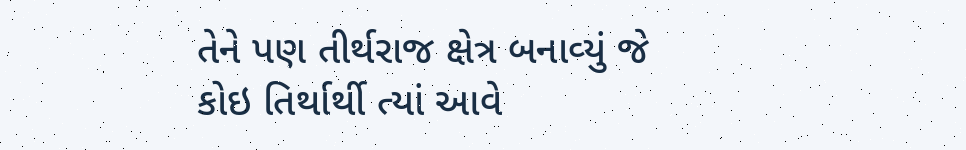તેને પણ તીર્થરાજ ક્ષેત્ર બનાવ્‍યું જે કોઇ તિર્થાર્થી ત્‍યાં આવે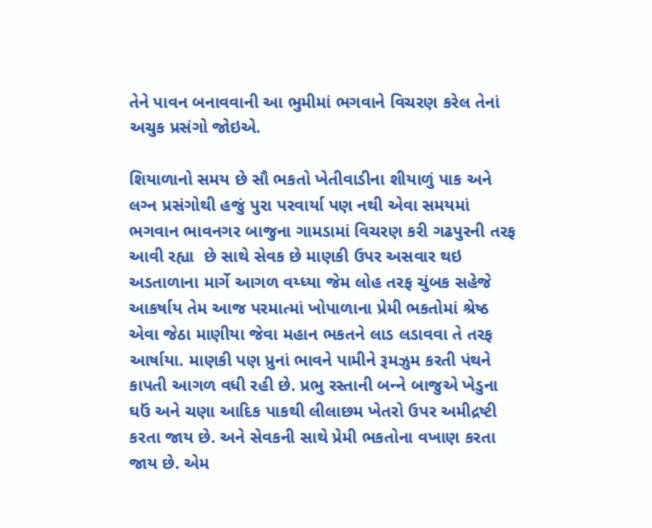તેને પાવન બનાવવાની આ ભુમીમાં ભગવાને વિચરણ કરેલ તેનાં અચુક પ્રસંગો જોઇએ.

શિયાળાનો સમય છે સૌ ભકતો ખેતીવાડીના શીયાળું પાક અને લગ્‍ન પ્રસંગોથી હજું પુરા પરવાર્યા પણ નથી એવા સમયમાં ભગવાન ભાવનગર બાજુના ગામડામાં વિચરણ કરી ગઢપુરની તરફ આવી રહ્યા  છે સાથે સેવક છે માણકી ઉપર અસવાર થઇ અડતાળાના માર્ગે આગળ વય્ધ્‍યા જેમ લોહ તરફ ચુંબક સહેજે આકર્ષાય તેમ આજ પરમાત્‍માં ખોપાળાના પ્રેમી ભકતોમાં શ્રેષ્‍ઠ એવા જેઠા માણીયા જેવા મહાન ભકતને લાડ લડાવવા તે તરફ આર્ષાયા. માણકી પણ પ્રુનાં ભાવને પામીને રૂમઝુમ કરતી પંથને કાપતી આગળ વધી રહી છે. પ્રભુ રસ્‍તાની બન્‍ને બાજુએ ખેડુના ઘઉં અને ચણા આદિક પાકથી લીલાછમ ખેતરો ઉપર અમીદ્રષ્‍ટી કરતા જાય છે. અને સેવકની સાથે પ્રેમી ભકતોના વખાણ કરતા જાય છે. એમ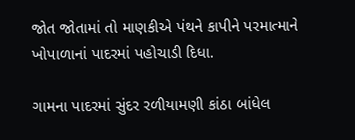જોત જોતામાં તો માણકીએ પંથને કાપીને પરમાત્‍માને ખોપાળાનાં પાદરમાં પહોચાડી દિધા.

ગામના પાદરમાં સુંદર રળીયામણી કાંઠા બાંધેલ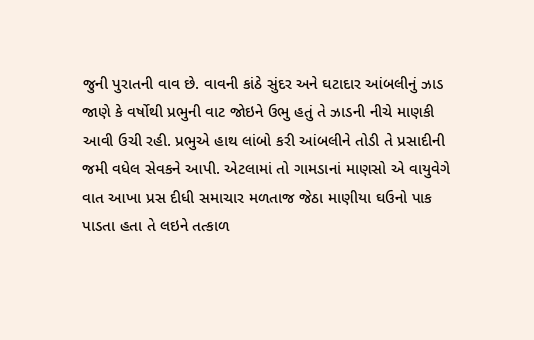જુની પુરાતની વાવ છે. વાવની કાંઠે સુંદર અને ઘટાદાર આંબલીનું ઝાડ જાણે કે વર્ષોથી પ્રભુની વાટ જોઇને ઉભુ હતું તે ઝાડની નીચે માણકી આવી ઉચી રહી. પ્રભુએ હાથ લાંબો કરી આંબલીને તોડી તે પ્રસાદીની જમી વધેલ સેવકને આપી. એટલામાં તો ગામડાનાં માણસો એ વાયુવેગે વાત આખા પ્રસ દીધી સમાચાર મળતાજ જેઠા માણીયા ઘઉનો પાક પાડતા હતા તે લઇને તત્‍કાળ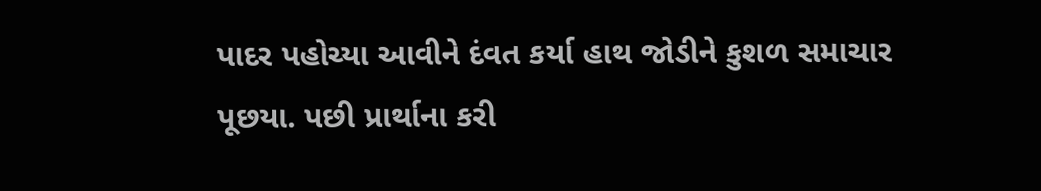પાદર પહોચ્‍યા આવીને દંવત કર્યા હાથ જોડીને કુશળ સમાચાર પૂછયા. પછી પ્રાર્થાના કરી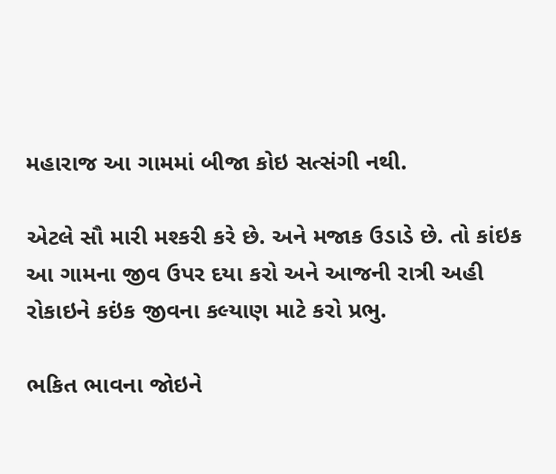મહારાજ આ ગામમાં બીજા કોઇ સત્‍સંગી નથી.

એટલે સૌ મારી મશ્‍કરી કરે છે. અને મજાક ઉડાડે છે. તો કાંઇક આ ગામના જીવ ઉપર દયા કરો અને આજની રાત્રી અહી રોકાઇને કઇંક જીવના કલ્‍યાણ માટે કરો પ્રભુ.

ભકિત ભાવના જોઇને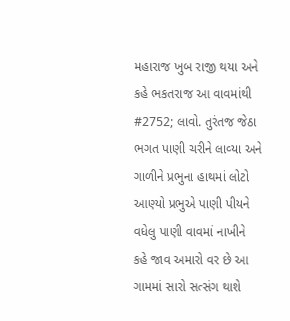મહારાજ ખુબ રાજી થયા અને કહે ભકતરાજ આ વાવમાંથી #2752; લાવો. તુરંતજ જેઠા ભગત પાણી ચરીને લાવ્‍યા અને ગાળીને પ્રભુના હાથમાં લોટો આણ્‍યો પ્રભુએ પાણી પીયને વધેલુ પાણી વાવમાં નાખીને કહે જાવ અમારો વર છે આ ગામમાં સારો સત્‍સંગ થાશે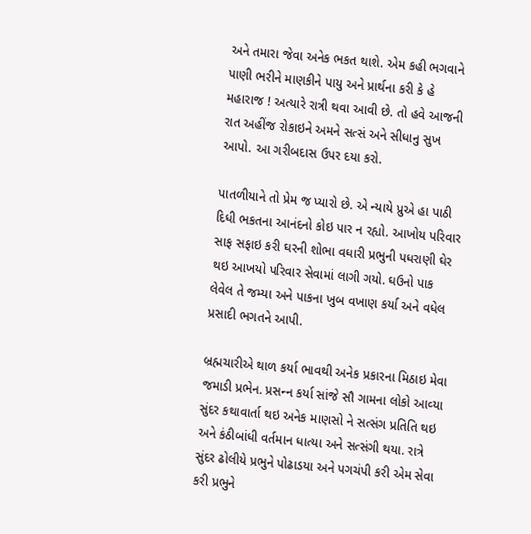અને તમારા જેવા અનેક ભકત થાશે. એમ કહી ભગવાને પાણી ભરીને માણકીને પાયુ અને પ્રાર્થના કરી કે હે મહારાજ ! અત્‍યારે રાત્રી થવા આવી છે. તો હવે આજની રાત અહીંજ રોકાઇને અમને સત્‍સં અને સીધાનુ સુખ આપો. આ ગરીબદાસ ઉપર દયા કરો.

પાતળીયાને તો પ્રેમ જ પ્‍યારો છે. એ ન્‍યાયે પ્રુએ હા પાઠી દિધી ભકતના આનંદનો કોઇ પાર ન રહ્યો. આખોય પરિવાર સાફ સફાઇ કરી ઘરની શોભા વધારી પ્રભુની પધરાણી ઘેર થઇ આખયો પરિવાર સેવામાં લાગી ગયો. ઘઉનો પાક લેવેલ તે જમ્‍યા અને પાકના ખુબ વખાણ કર્યા અને વધેલ પ્રસાદી ભગતને આપી.

બ્રહ્મચારીએ થાળ કર્યા ભાવથી અનેક પ્રકારના મિઠાઇ મેવા જમાડી પ્રભેન. પ્રસન્‍ન કર્યા સાંજે સૌ ગામના લોકો આવ્‍યા સુંદર કથાવાર્તા થઇ અનેક માણસો ને સત્‍સંગ પ્રતિતિ થઇ અને કંઠીબાંધી વર્તમાન ધાત્‍યા અને સત્‍સંગી થયા. રાત્રે સુંદર ઢોલીયે પ્રભુને પોઢાડયા અને પગચંપી કરી એમ સેવા કરી પ્રભુને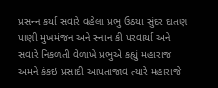પ્રસન્‍ન કર્યા સવારે વહેલા પ્રભુ ઉઠયા સુંદર દાતણ પાણી મુખમંજન અને સ્‍નાન કી પરવાર્યા અને સવારે નિકળતી વેળાખે પ્રભુએ કહ્યું મહારાજ અમને કંકઇ પ્રસાદી આપતાજાવ ત્‍યારે મહારાજે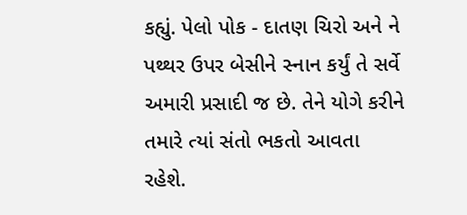કહ્યું. પેલો પોક - દાતણ ચિરો અને ને પથ્‍થર ઉપર બેસીને સ્‍નાન કર્યું તે સર્વે અમારી પ્રસાદી જ છે. તેને યોગે કરીને તમારે ત્‍યાં સંતો ભકતો આવતા રહેશે.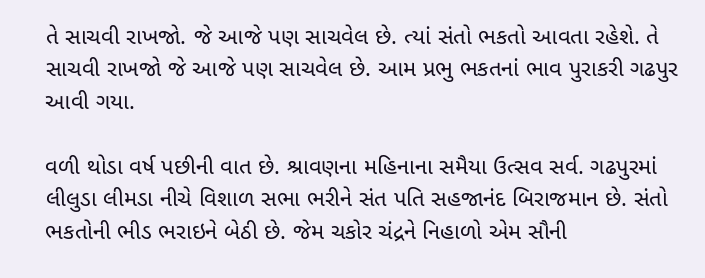તે સાચવી રાખજો. જે આજે પણ સાચવેલ છે. ત્‍યાં સંતો ભકતો આવતા રહેશે. તે સાચવી રાખજો જે આજે પણ સાચવેલ છે. આમ પ્રભુ ભકતનાં ભાવ પુરાકરી ગઢપુર આવી ગયા.

વળી થોડા વર્ષ પછીની વાત છે. શ્રાવણના મહિનાના સમૈયા ઉત્‍સવ સર્વ. ગઢપુરમાં લીલુડા લીમડા નીચે વિશાળ સભા ભરીને સંત પતિ સહજાનંદ બિરાજમાન છે. સંતો ભકતોની ભીડ ભરાઇને બેઠી છે. જેમ ચકોર ચંદ્રને નિહાળો એમ સૌની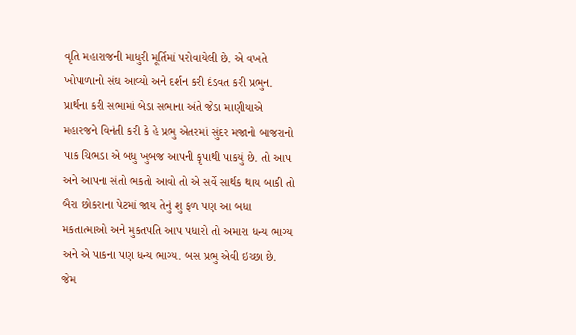વૃતિ મહારાજની માધુરી મૂર્તિમાં પરોવાયેલી છે. એ વખતે ખોપાળાનો સંઘ આવ્‍યો અને દર્શન કરી દંડવત કરી પ્રભુન. પ્રાર્થના કરી સભામાં બેડા સભાના અંતે જેડા માણીયાએ મહારજને વિનંતી કરી કે હે પ્રભુ એતરમાં સુંદર મજાનો બાજરાનો પાક ચિભડા એ બધુ ખુબજ આપની કૃપાથી પાકયું છે. તો આપ અને આપના સંતો ભકતો આવો તો એ સર્વે સાર્થક થાય બાકી તો બૈરા છોકરાના પેટમાં જાય તેનું શુ ફળ પણ આ બધા મકતાત્‍માઓ અને મુકતપતિ આપ પધારો તો અમારા ધન્‍ય ભાગ્‍ય અને એ પાકના પણ ધન્‍ય ભાગ્‍ય. બસ પ્રભુ એવી ઇચ્‍છા છે. જેમ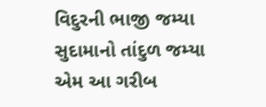વિદુરની ભાજી જમ્‍યા સુદામાનો તાંદુળ જમ્‍યા એમ આ ગરીબ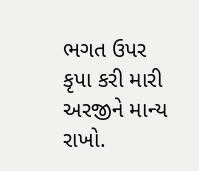ભગત ઉપર કૃપા કરી મારી અરજીને માન્‍ય રાખો.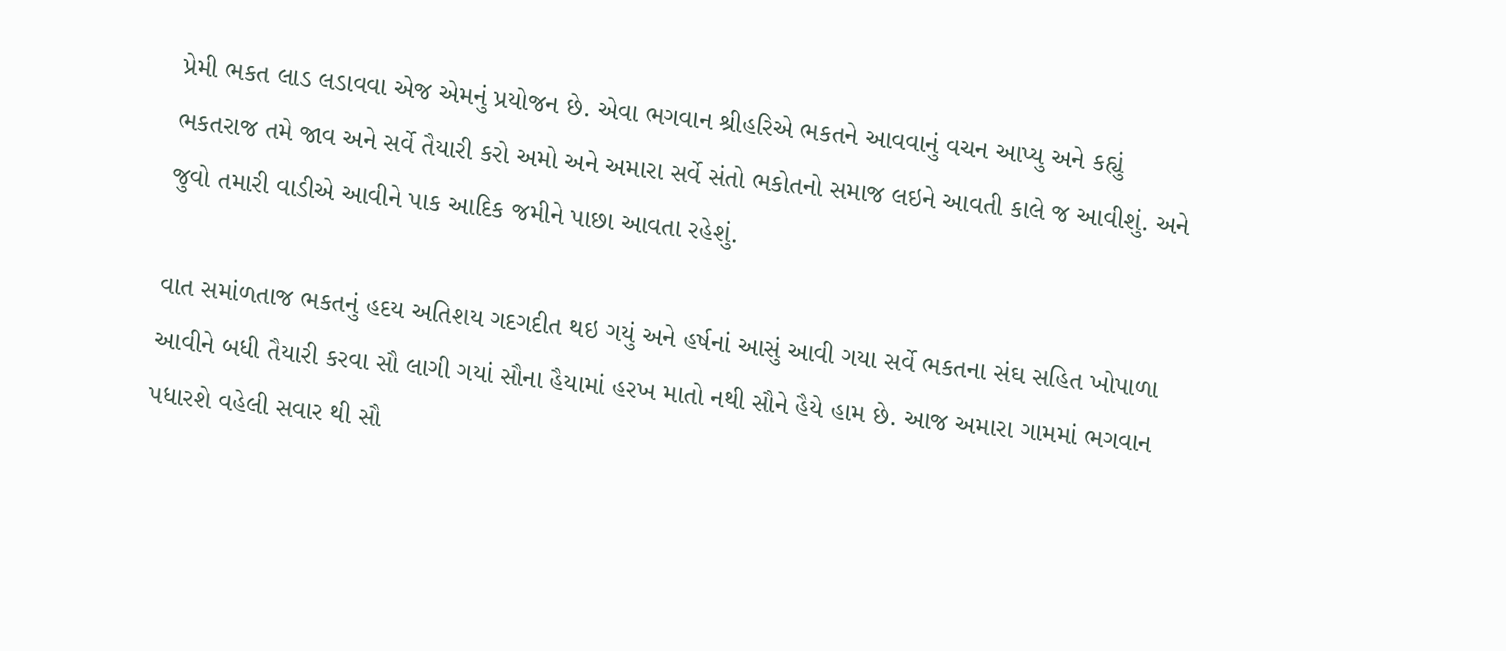પ્રેમી ભકત લાડ લડાવવા એજ એમનું પ્રયોજન છે. એવા ભગવાન શ્રીહરિએ ભકતને આવવાનું વચન આપ્‍યુ અને કહ્યું ભકતરાજ તમે જાવ અને સર્વે તૈયારી કરો અમો અને અમારા સર્વે સંતો ભકોતનો સમાજ લઇને આવતી કાલે જ આવીશું. અને જુવો તમારી વાડીએ આવીને પાક આદિક જમીને પાછા આવતા રહેશું.

વાત સમાંળતાજ ભકતનું હદય અતિશય ગદગદીત થઇ ગયું અને હર્ષનાં આસું આવી ગયા સર્વે ભકતના સંઘ સહિત ખોપાળા આવીને બધી તૈયારી કરવા સૌ લાગી ગયાં સૌના હૈયામાં હરખ માતો નથી સૌને હૈયે હામ છે. આજ અમારા ગામમાં ભગવાન પધારશે વહેલી સવાર થી સૌ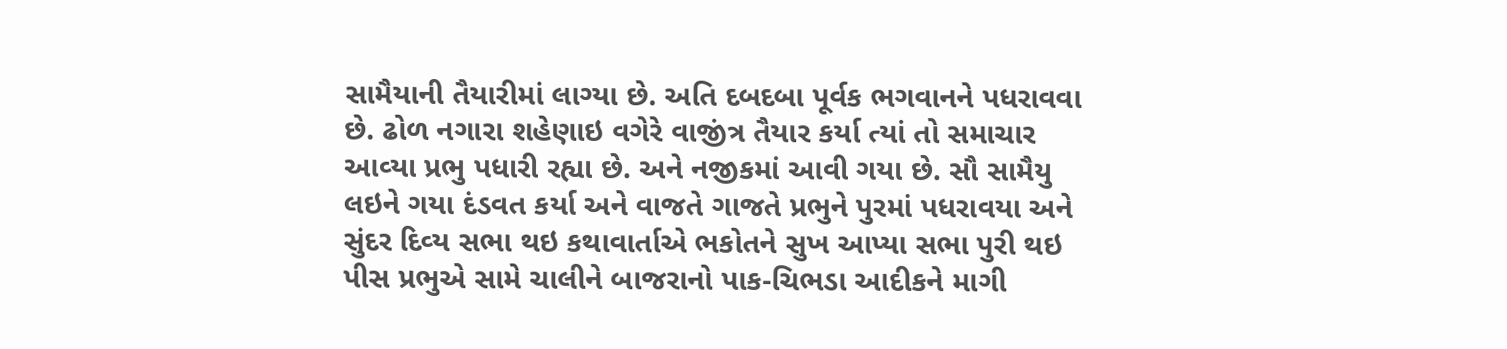સામૈયાની તૈયારીમાં લાગ્‍યા છે. અતિ દબદબા પૂર્વક ભગવાનને પધરાવવા છે. ઢોળ નગારા શહેણાઇ વગેરે વાજીંત્ર તૈયાર કર્યા ત્‍યાં તો સમાચાર આવ્‍યા પ્રભુ પધારી રહ્યા છે. અને નજીકમાં આવી ગયા છે. સૌ સામૈયુ લઇને ગયા દંડવત કર્યા અને વાજતે ગાજતે પ્રભુને પુરમાં પધરાવયા અને સુંદર દિવ્‍ય સભા થઇ કથાવાર્તાએ ભકોતને સુખ આપ્‍યા સભા પુરી થઇ પીસ પ્રભુએ સામે ચાલીને બાજરાનો પાક-ચિભડા આદીકને માગી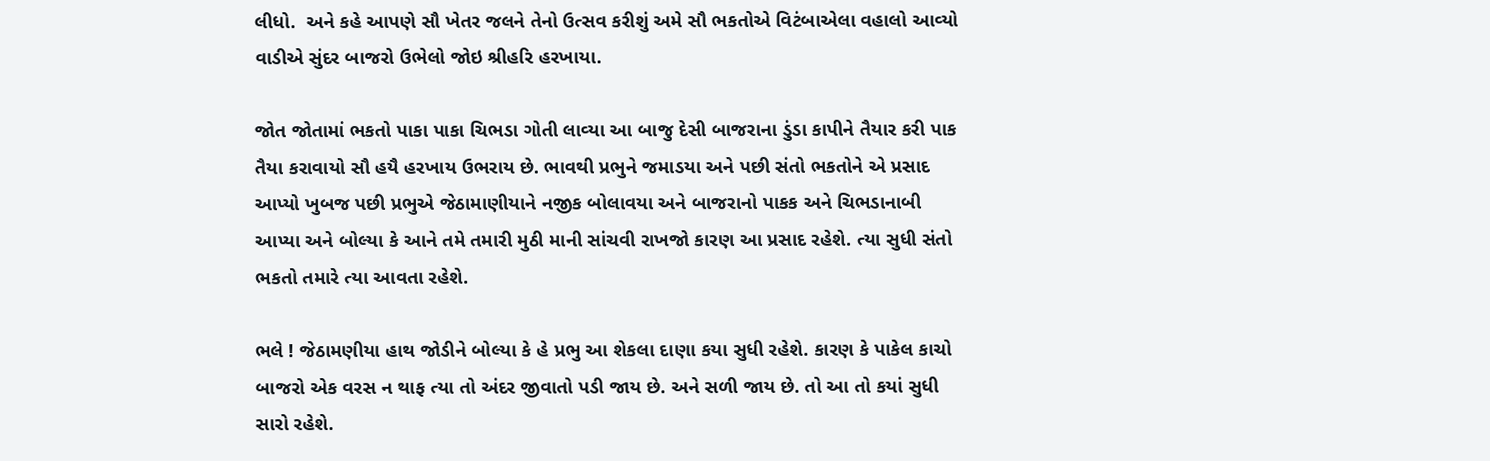લીધો.  અને કહે આપણે સૌ ખેતર જલને તેનો ઉત્‍સવ કરીશું અમે સૌ ભકતોએ વિટંબાએલા વહાલો આવ્‍યો વાડીએ સુંદર બાજરો ઉભેલો જોઇ શ્રીહરિ હરખાયા.

જોત જોતામાં ભકતો પાકા પાકા ચિભડા ગોતી લાવ્‍યા આ બાજુ દેસી બાજરાના ડુંડા કાપીને તૈયાર કરી પાક તૈયા કરાવાયો સૌ હયૈ હરખાય ઉભરાય છે. ભાવથી પ્રભુને જમાડયા અને પછી સંતો ભકતોને એ પ્રસાદ આપ્‍યો ખુબજ પછી પ્રભુએ જેઠામાણીયાને નજીક બોલાવયા અને બાજરાનો પાકક અને ચિભડાનાબી આપ્‍યા અને બોલ્‍યા કે આને તમે તમારી મુઠી માની સાંચવી રાખજો કારણ આ પ્રસાદ રહેશે. ત્‍યા સુધી સંતો ભકતો તમારે ત્‍યા આવતા રહેશે.

ભલે ! જેઠામણીયા હાથ જોડીને બોલ્‍યા કે હે પ્રભુ આ શેકલા દાણા કયા સુધી રહેશે. કારણ કે પાકેલ કાચો બાજરો એક વરસ ન થાફ ત્‍યા તો અંદર જીવાતો પડી જાય છે. અને સળી જાય છે. તો આ તો કયાં સુધી સારો રહેશે.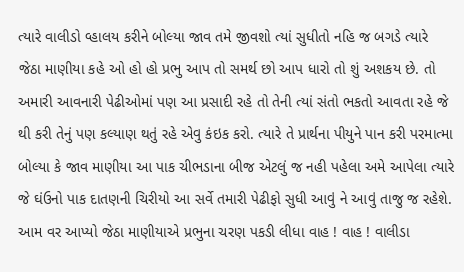ત્‍યારે વાલીડો વ્‍હાલય કરીને બોલ્‍યા જાવ તમે જીવશો ત્‍યાં સુધીતો નહિ જ બગડે ત્‍યારે જેઠા માણીયા કહે ઓ હો હો પ્રભુ આપ તો સમર્થ છો આપ ધારો તો શું અશકય છે. તો અમારી આવનારી પેઢીઓમાં પણ આ પ્રસાદી રહે તો તેની ત્‍યાં સંતો ભકતો આવતા રહે જે થી કરી તેનું પણ કલ્‍યાણ થતું રહે એવુ કંઇક કરો. ત્‍યારે તે પ્રાર્થના પીયુને પાન કરી પરમાત્‍મા બોલ્‍યા કે જાવ માણીયા આ પાક ચીભડાના બીજ એટલું જ નહી પહેલા અમે આપેલા ત્‍યારે જે ઘંઉનો પાક દાતણની ચિરીયો આ સર્વે તમારી પેઢીફો સુધી આવું ને આવું તાજુ જ રહેશે. આમ વર આપ્‍યો જેઠા માણીયાએ પ્રભુના ચરણ પકડી લીધા વાહ ! વાહ ! વાલીડા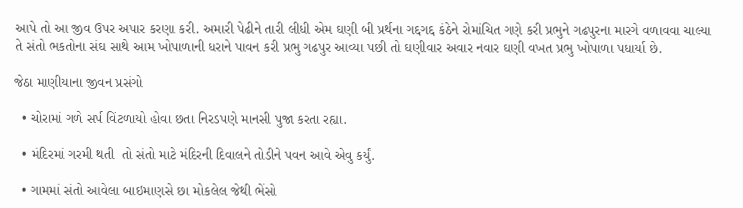આપે તો આ જીવ ઉપર અપાર કરણા કરી. અમારી પેઢીને તારી લીધી એમ ઘણી બી પ્રર્થના ગદ્દગદ્દ કંઠેને રોમાંચિત ગણે કરી પ્રભુને ગઢપુરના મારગે વળાવવા ચાલ્‍યા તે સંતો ભકતોના સંઘ સાથે આમ ખોપાળાની ધરાને પાવન કરી પ્રભુ ગઢપુર આવ્‍યા પછી તો ઘણીવાર અવાર નવાર ઘણી વખત પ્રભુ ખોપાળા પધાર્યા છે.

જેઠા માણીયાના જીવન પ્રસંગો

  • ચોરામાં ગળે સર્પ વિંટળાયો હોવા છતા નિરડપણે માનસી પુજા કરતા રહ્યા.

  • મંદિરમાં ગરમી થતી  તો સંતો માટે મંદિરની દિવાલને તોડીને પવન આવે એવુ કર્યું.

  • ગામમાં સંતો આવેલા બાઇમાણસે છા મોકલેલ જેથી ભેંસો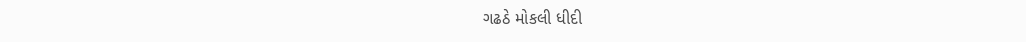ગઢઠે મોકલી ધીદી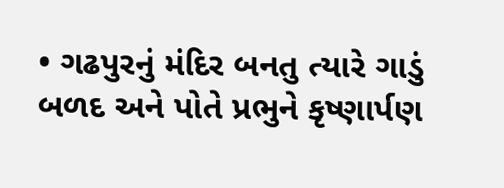• ગઢપુરનું મંદિર બનતુ ત્‍યારે ગાડું બળદ અને પોતે પ્રભુને કૃષ્‍ણાર્પણ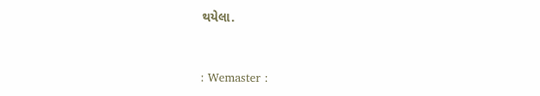થયેલા.



: Wemaster :